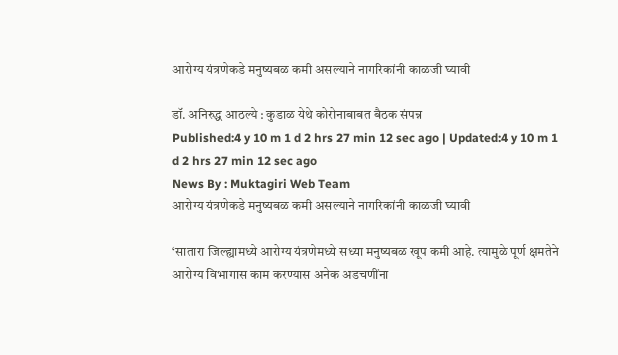आरोग्य यंत्रणेकडे मनुष्यबळ कमी असल्याने नागरिकांनी काळजी घ्यावी

डॉ. अनिरुद्ध आठल्ये : कुडाळ येथे कोरोनाबाबत बैठक संपन्न
Published:4 y 10 m 1 d 2 hrs 27 min 12 sec ago | Updated:4 y 10 m 1 d 2 hrs 27 min 12 sec ago
News By : Muktagiri Web Team
आरोग्य यंत्रणेकडे मनुष्यबळ कमी असल्याने नागरिकांनी काळजी घ्यावी

‘सातारा जिल्ह्यामध्ये आरोग्य यंत्रणेमध्ये सध्या मनुष्यबळ खूप कमी आहे. त्यामुळे पूर्ण क्षमतेने आरोग्य विभागास काम करण्यास अनेक अडचणींना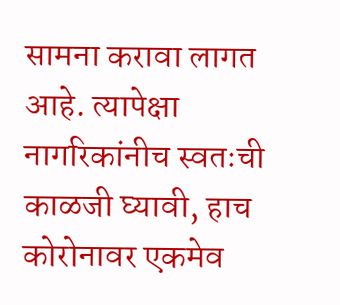सामना करावा लागत आहे. त्यापेक्षा नागरिकांनीच स्वतःची काळजी घ्यावी, हाच कोरोनावर एकमेव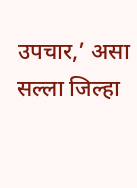उपचार,’ असा सल्ला जिल्हा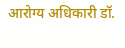आरोग्य अधिकारी डॉ.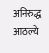अनिरुद्ध आठल्ये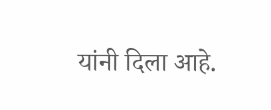यांनी दिला आहे.